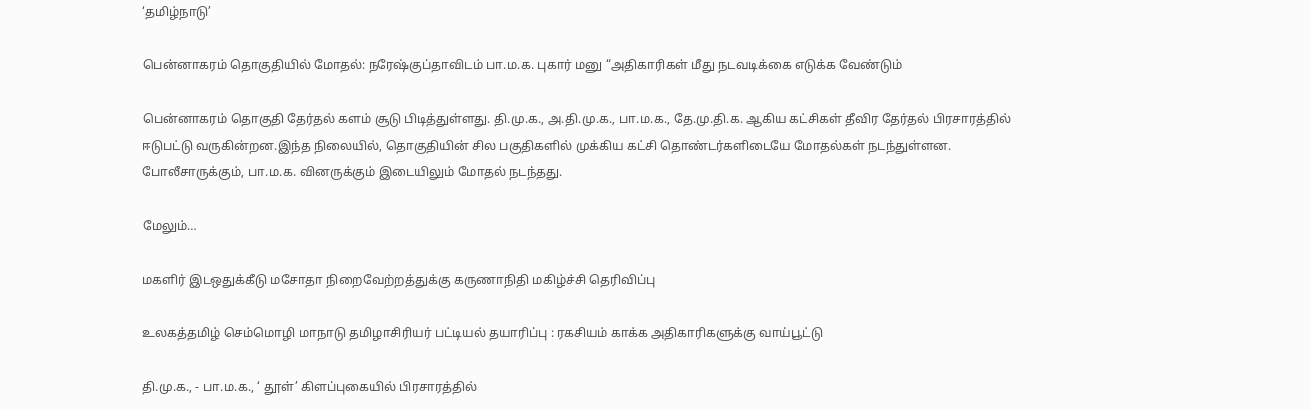‘தமிழ்நாடு’

பென்னாகரம் தொகுதியில் மோதல்: நரேஷ்குப்தாவிடம் பா.ம.க. புகார் மனு “அதிகாரிகள் மீது நடவடிக்கை எடுக்க வேண்டும்

பென்னாகரம் தொகுதி தேர்தல் களம் சூடு பிடித்துள்ளது. தி.மு.க., அ.தி.மு.க., பா.ம.க., தே.மு.தி.க. ஆகிய கட்சிகள் தீவிர தேர்தல் பிரசாரத்தில் ஈடுபட்டு வருகின்றன.இந்த நிலையில், தொகுதியின் சில பகுதிகளில் முக்கிய கட்சி தொண்டர்களிடையே மோதல்கள் நடந்துள்ளன. போலீசாருக்கும், பா.ம.க. வினருக்கும் இடையிலும் மோதல் நடந்தது.

மேலும்…

மகளிர் இடஒதுக்கீடு மசோதா நிறைவேற்றத்துக்கு கருணாநிதி மகிழ்ச்சி தெரிவிப்பு

உலகத்தமிழ் செம்மொழி மாநாடு தமிழாசிரியர் பட்டியல் தயாரிப்பு : ரகசியம் காக்க அதிகாரிகளுக்கு வாய்பூட்டு

தி.மு.க., - பா.ம.க., ‘ தூள்’ கிளப்புகையில் பிரசாரத்தில்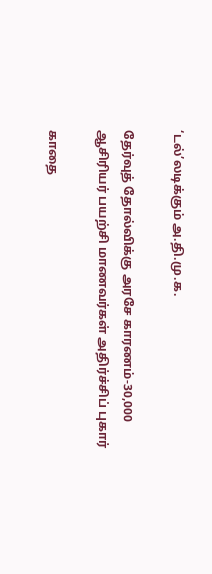‘டல்’லடிக்கும் அ.தி.மு.க.

தேர்வுத் தோல்விக்கு அரசே காரணம்-30,000 ஆசிரியர் பயற்சி மாணவர்கள் அதிர்ச்சிப் புகார்

காதை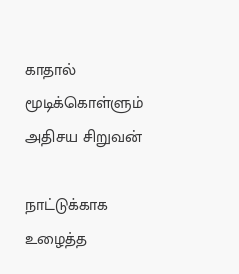காதால் மூடிக்கொள்ளும் அதிசய சிறுவன்

நாட்டுக்காக உழைத்த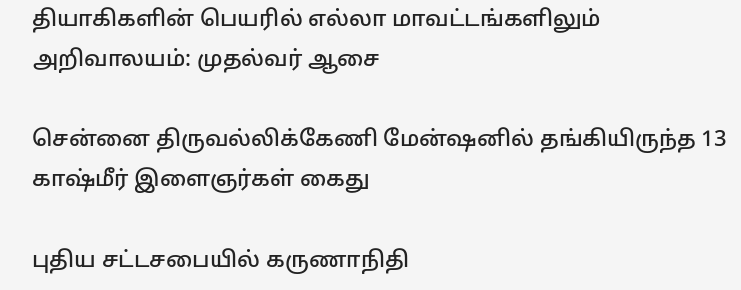தியாகிகளின் பெயரில் எல்லா மாவட்டங்களிலும் அறிவாலயம்: முதல்வர் ஆசை

சென்னை திருவல்லிக்கேணி மேன்ஷனில் தங்கியிருந்த 13 காஷ்மீர் இளைஞர்கள் கைது

புதிய சட்டசபையில் கருணாநிதி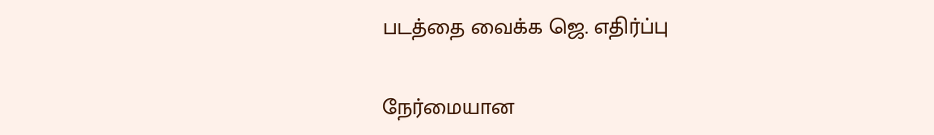படத்தை வைக்க ஜெ. எதிர்ப்பு

நேர்மையான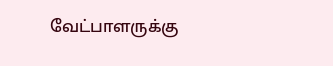வேட்பாளருக்கு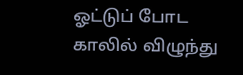ஓட்டுப் போட காலில் விழுந்து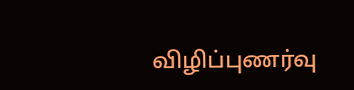விழிப்புணர்வு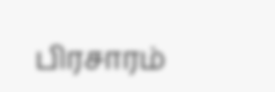பிரசாரம்